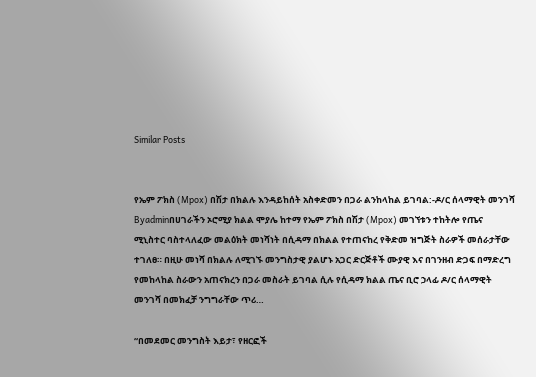Similar Posts


የኤም ፖክስ (Mpox) በሽታ በክልሉ እንዳይከሰት አስቀድመን በጋራ ልንከላከል ይገባል:-ዶ/ር ሰላማዊት መንገሻ
Byadminበሀገራችን ኦሮሚያ ክልል ሞያሌ ከተማ የኤም ፖክስ በሽታ (Mpox) መገኘቱን ተከትሎ የጤና ሚኒስተር ባስተላለፈው መልዕክት መነሻነት በሲዳማ በክልል የተጠናከረ የቅድመ ዝግጅት ስራዎች መሰራታቸው ተገለፀ። በዚሁ መነሻ በክልሉ ለሚገኙ መንግስታዊ ያልሆኑ አጋር ድርጅቶች ሙያዊ እና በገንዘብ ድጋፍ በማድረግ የመከላከል ስራውን አጠናክረን በጋራ መስራት ይገባል ሲሉ የሲዳማ ክልል ጤና ቢሮ ኃላፊ ዶ/ር ሰላማዊት መንገሻ በመክፈቻ ንግግራቸው ጥሪ…

“በመደመር መንግስት እይታ፣ የዘርፎች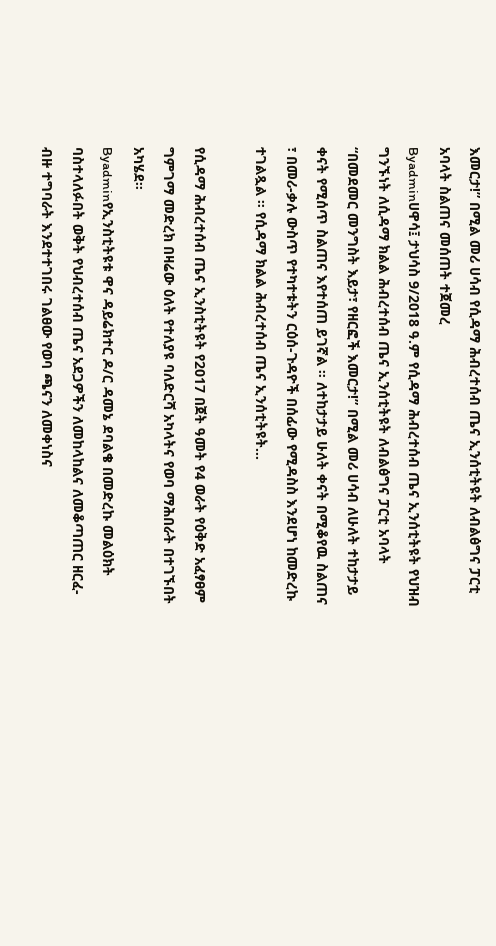እመርታ!” በሚል መሪ ሀሳብ የሲዳማ ሕብረተሰብ ጤና ኢንሰቲትዩት ለብልፅግና ፓርቲ አባላት ስልጠና መሰጠት ተጀመረ
Byadminሀዋሳ፤ ታህሳስ 9/2018 ዓ.ም የሲዳማ ሕብረተሰብ ጤና ኢንሰቲትዩት የህዝብ ግንኙነት ለሲዳማ ክልል ሕብረተሰብ ጤና ኢንሰቲትዩት ለብልፅግና ፓርቲ አባላት “በመደመር መንግስት እይታ፣ የዘርፎች እመርታ!” በሚል መሪ ሀሳብ ለሁለት ተከታታይ ቀናት የሚሰጥ ስልጠና እየተሰጠ ይገኛል ። ለተከታታይ ሁለት ቀናት በሚቆየዉ ስልጠና ፣ በመሪ-ቃሉ ውስጥ የተካተቱትን ርዕሰ-ጉዳዮች በሰፊው የሚዳስስ እንደሆነ ከመድረኩ ተገልጿል ። የሲዳማ ክልል ሕብረተሰብ ጤና ኢንሰቲትዩት…

የሲዳማ ሕብረተሰብ ጤና ኢንስቲትዩት የ2017 በጀት ዓመት የ4 ወራት የዕቅድ አፈፃፀም ግምገማ መድረክ በዛሬው ዕለት የተለያዩ ባለድርሻ አካላትና የወባ ማሕበራት በተገኙበት አካሄደ፡፡
Byadminየኢንስቲትዩቱ ዋና ዳይሬክተር ዶ/ር ዳመኔ ደባልቄ በመድረኩ መልዕክት ባስተላለፉበት ወቅት የህብረተሰብ ጤና አደጋዎችን ለመከላከልና ለመቆጣጠር ዘርፈ-ብዙ ተግባራት እንደተተገበሩ ገልፀው የወባ ጫናን ለመቀነስና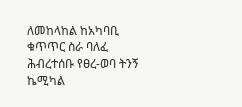ለመከላከል ከአካባቢ ቁጥጥር ስራ ባለፈ ሕብረተሰቡ የፀረ-ወባ ትንኝ ኬሚካል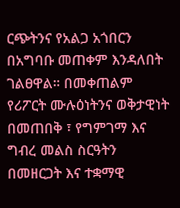ርጭትንና የአልጋ አጎበርን በአግባቡ መጠቀም እንዳለበት ገልፀዋል። በመቀጠልም የሪፖርት ሙሉዕነትንና ወቅታዊነት በመጠበቅ ፣ የግምገማ እና ግብረ መልስ ስርዓትን በመዘርጋት እና ተቋማዊ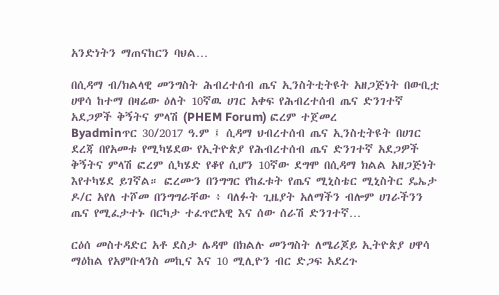አንድነትን ማጠናከርን ባህል…

በሲዳማ ብ/ክልላዊ መንግስት ሕብረተሰብ ጤና ኢንስትቲትዩት አዘጋጅነት በውቢቷ ሀዋሳ ከተማ በዛሬው ዕለት 10ኛዉ ሀገር አቀፍ የሕብረተሰብ ጤና ድንገተኛ አደጋዎች ቅኝትና ምላሽ (PHEM Forum) ፎረም ተጀመረ
Byadminጥር 30/2017 ዓ.ም ፤ ሲዳማ ህብረተሰብ ጤና ኢንስቲትዩት በሀገር ደረጃ በየአመቱ የሚካሄደው የኢትዮጵያ የሕብረተሰብ ጤና ድንገተኛ አደጋዎች ቅኝትና ምላሽ ፎረም ሲካሄድ የቆየ ሲሆን 10ኛው ደግሞ በሲዳማ ክልል አዘጋጅነት እየተካሄደ ይገኛል። ፎረሙን በንግግር የከፈቱት የጤና ሚኒስቴር ሚኒስትር ዴኤታ ዶ/ር አየለ ተሾመ በንግግራቸው ፥ ባለፉት ጊዜያት አለማችን ብሎም ሀገራችንን ጤና የሚፈታተኑ በርካታ ተፈጥሮአዊ እና ሰው ሰራሽ ድንገተኛ…

ርዕሰ መስተዳድር አቶ ደስታ ሌዳሞ በክልሉ መንግስት ለሜሪጆይ ኢትዮጵያ ሀዋሳ ማዕከል የአምቡላንስ መኪና እና 10 ሚሊዮን ብር ድጋፍ አደረጉ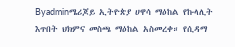Byadminሜሪጆይ ኢትዮጵያ ሀዋሳ ማዕከል የኩላሊት እጥበት ህክምና መስጫ ማዕከል አስመረቀ። የሲዳማ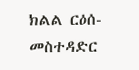ክልል ርዕሰ-መስተዳድር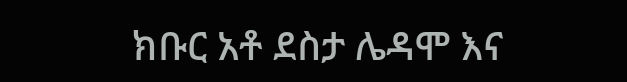ክቡር አቶ ደስታ ሌዳሞ እና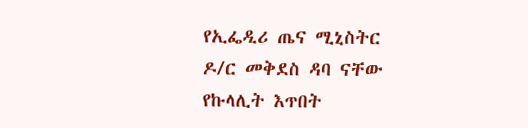የኢፌዲሪ ጤና ሚኒስትር ዶ/ር መቅደስ ዳባ ናቸው የኩላሊት እጥበት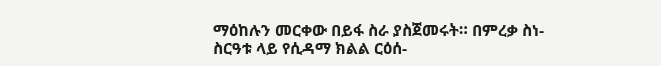ማዕከሉን መርቀው በይፋ ስራ ያስጀመሩት። በምረቃ ስነ-ስርዓቱ ላይ የሲዳማ ክልል ርዕሰ-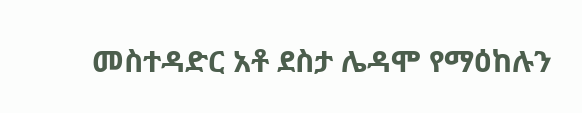መስተዳድር አቶ ደስታ ሌዳሞ የማዕከሉን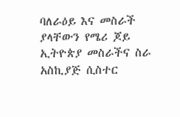ባለራዕይ እና መስራች ያላቸውን የሜሪ ጆይ ኢትዮጵያ መስራችና ስራ አስኪያጅ ሲስተር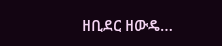ዘቢደር ዘውዴ…